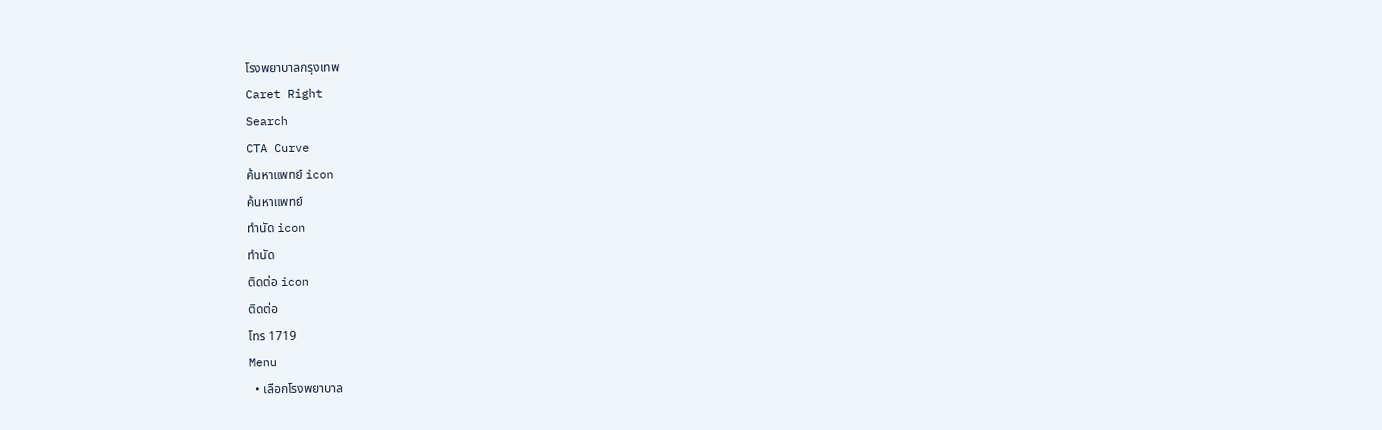โรงพยาบาลกรุงเทพ
Caret Right
Search
CTA Curve
ค้นหาแพทย์ icon
ค้นหาแพทย์
ทำนัด icon
ทำนัด
ติดต่อ icon
ติดต่อ
โทร 1719
Menu
  • เลือกโรงพยาบาล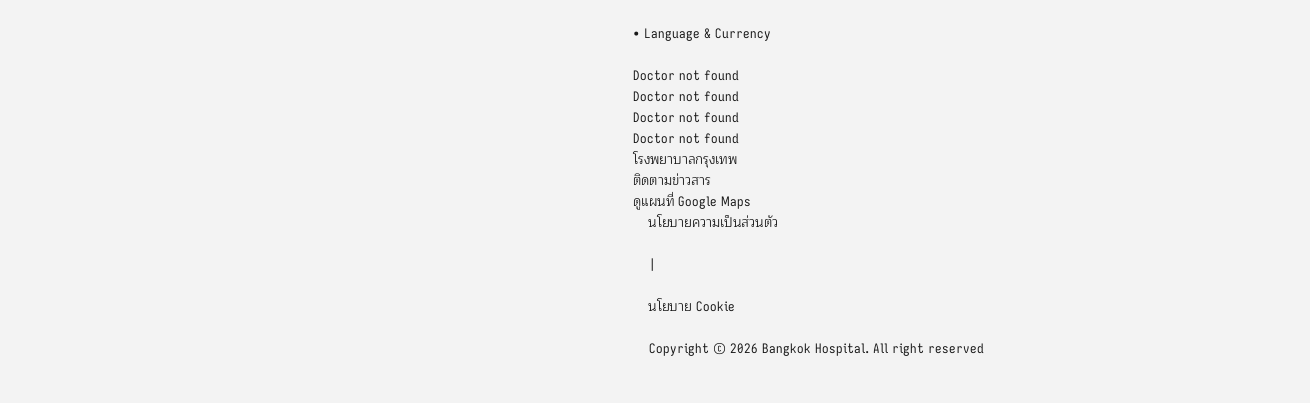• Language & Currency

Doctor not found
Doctor not found
Doctor not found
Doctor not found
โรงพยาบาลกรุงเทพ
ติดตามข่าวสาร
ดูแผนที่ Google Maps
    นโยบายความเป็นส่วนตัว

    |

    นโยบาย Cookie

    Copyright © 2026 Bangkok Hospital. All right reserved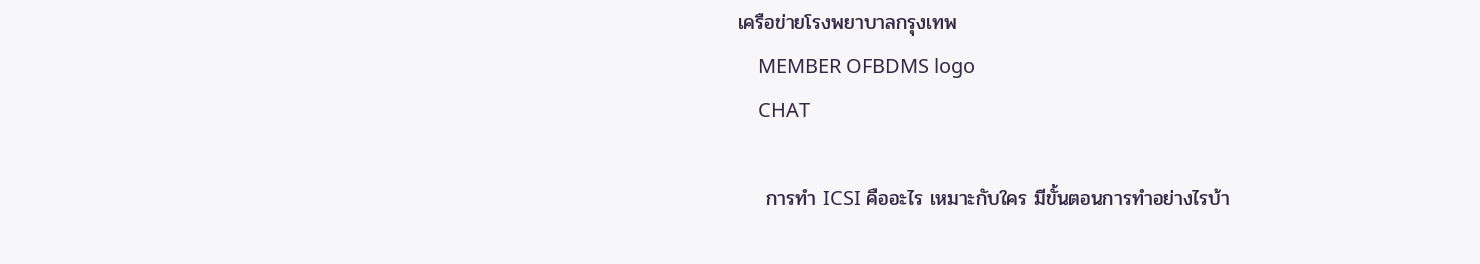เครือข่ายโรงพยาบาลกรุงเทพ
    MEMBER OFBDMS logo
    CHAT

    การทำ ICSI คืออะไร เหมาะกับใคร มีขั้นตอนการทำอย่างไรบ้า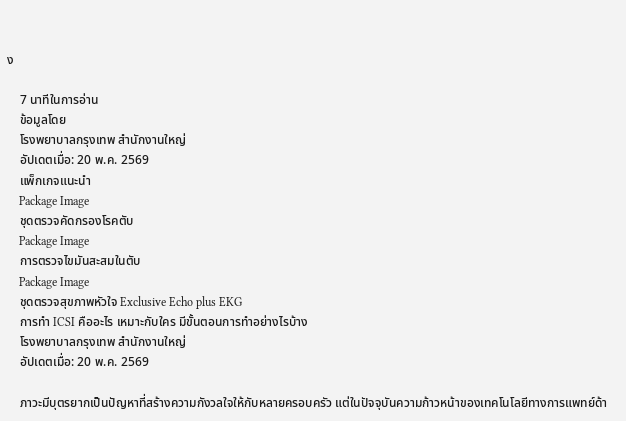ง

    7 นาทีในการอ่าน
    ข้อมูลโดย
    โรงพยาบาลกรุงเทพ สำนักงานใหญ่
    อัปเดตเมื่อ: 20 พ.ค. 2569
    แพ็กเกจแนะนำ
    Package Image
    ชุดตรวจคัดกรองโรคตับ
    Package Image
    การตรวจไขมันสะสมในตับ
    Package Image
    ชุดตรวจสุขภาพหัวใจ Exclusive Echo plus EKG
    การทำ ICSI คืออะไร เหมาะกับใคร มีขั้นตอนการทำอย่างไรบ้าง
    โรงพยาบาลกรุงเทพ สำนักงานใหญ่
    อัปเดตเมื่อ: 20 พ.ค. 2569

    ภาวะมีบุตรยากเป็นปัญหาที่สร้างความกังวลใจให้กับหลายครอบครัว แต่ในปัจจุบันความก้าวหน้าของเทคโนโลยีทางการแพทย์ด้า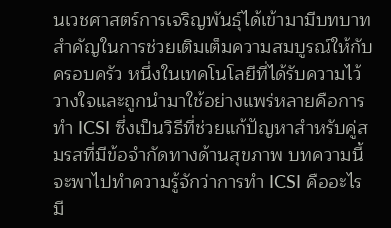นเวชศาสตร์การเจริญพันธุ์ได้เข้ามามีบทบาทสำคัญในการช่วยเติมเต็มความสมบูรณ์ให้กับครอบครัว หนึ่งในเทคโนโลยีที่ได้รับความไว้วางใจและถูกนำมาใช้อย่างแพร่หลายคือการทำ ICSI ซึ่งเป็นวิธีที่ช่วยแก้ปัญหาสำหรับคู่สมรสที่มีข้อจำกัดทางด้านสุขภาพ บทความนี้จะพาไปทำความรู้จักว่าการทำ ICSI คืออะไร มี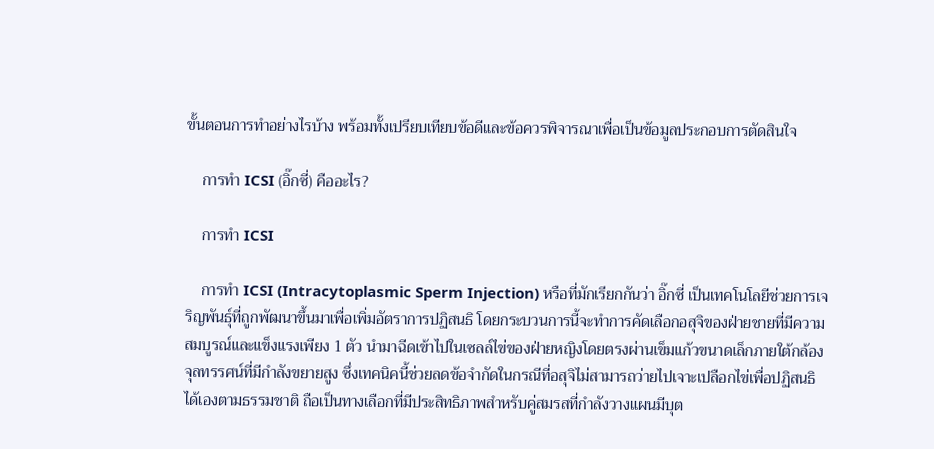ขั้นตอนการทำอย่างไรบ้าง พร้อมทั้งเปรียบเทียบข้อดีและข้อควรพิจารณาเพื่อเป็นข้อมูลประกอบการตัดสินใจ

    การทำ ICSI (อิ๊กซี่) คืออะไร?

    การทำ ICSI

    การทำ ICSI (Intracytoplasmic Sperm Injection) หรือที่มักเรียกกันว่า อิ๊กซี่ เป็นเทคโนโลยีช่วยการเจริญพันธุ์ที่ถูกพัฒนาขึ้นมาเพื่อเพิ่มอัตราการปฏิสนธิ โดยกระบวนการนี้จะทำการคัดเลือกอสุจิของฝ่ายชายที่มีความสมบูรณ์และแข็งแรงเพียง 1 ตัว นำมาฉีดเข้าไปในเซลล์ไข่ของฝ่ายหญิงโดยตรงผ่านเข็มแก้วขนาดเล็กภายใต้กล้องจุลทรรศน์ที่มีกำลังขยายสูง ซึ่งเทคนิคนี้ช่วยลดข้อจำกัดในกรณีที่อสุจิไม่สามารถว่ายไปเจาะเปลือกไข่เพื่อปฏิสนธิได้เองตามธรรมชาติ ถือเป็นทางเลือกที่มีประสิทธิภาพสำหรับคู่สมรสที่กำลังวางแผนมีบุต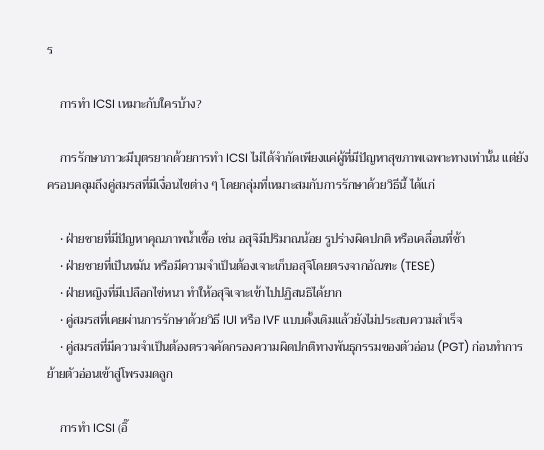ร

    การทำ ICSI เหมาะกับใครบ้าง?

    การรักษาภาวะมีบุตรยากด้วยการทำ ICSI ไม่ได้จำกัดเพียงแค่ผู้ที่มีปัญหาสุขภาพเฉพาะทางเท่านั้น แต่ยังครอบคลุมถึงคู่สมรสที่มีเงื่อนไขต่าง ๆ โดยกลุ่มที่เหมาะสมกับการรักษาด้วยวิธีนี้ ได้แก่

    • ฝ่ายชายที่มีปัญหาคุณภาพน้ำเชื้อ เช่น อสุจิมีปริมาณน้อย รูปร่างผิดปกติ หรือเคลื่อนที่ช้า
    • ฝ่ายชายที่เป็นหมัน หรือมีความจำเป็นต้องเจาะเก็บอสุจิโดยตรงจากอัณฑะ (TESE)
    • ฝ่ายหญิงที่มีเปลือกไข่หนา ทำให้อสุจิเจาะเข้าไปปฏิสนธิได้ยาก
    • คู่สมรสที่เคยผ่านการรักษาด้วยวิธี IUI หรือ IVF แบบดั้งเดิมแล้วยังไม่ประสบความสำเร็จ
    • คู่สมรสที่มีความจำเป็นต้องตรวจคัดกรองความผิดปกติทางพันธุกรรมของตัวอ่อน (PGT) ก่อนทำการย้ายตัวอ่อนเข้าสู่โพรงมดลูก

    การทำ ICSI (อิ๊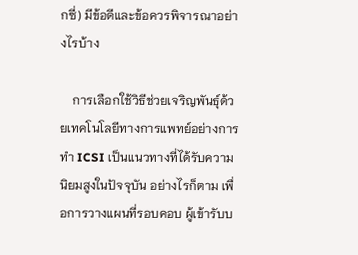กซี่) มีข้อดีและข้อควรพิจารณาอย่างไรบ้าง

    การเลือกใช้วิธีช่วยเจริญพันธุ์ด้วยเทคโนโลยีทางการแพทย์อย่างการทำ ICSI เป็นแนวทางที่ได้รับความนิยมสูงในปัจจุบัน อย่างไรก็ตาม เพื่อการวางแผนที่รอบคอบ ผู้เข้ารับบ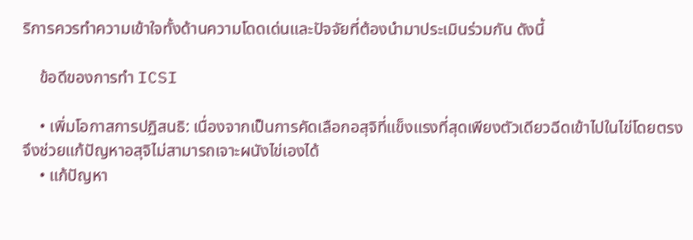ริการควรทำความเข้าใจทั้งด้านความโดดเด่นและปัจจัยที่ต้องนำมาประเมินร่วมกัน ดังนี้

    ข้อดีของการทำ ICSI

    • เพิ่มโอกาสการปฏิสนธิ: เนื่องจากเป็นการคัดเลือกอสุจิที่แข็งแรงที่สุดเพียงตัวเดียวฉีดเข้าไปในไข่โดยตรง จึงช่วยแก้ปัญหาอสุจิไม่สามารถเจาะผนังไข่เองได้
    • แก้ปัญหา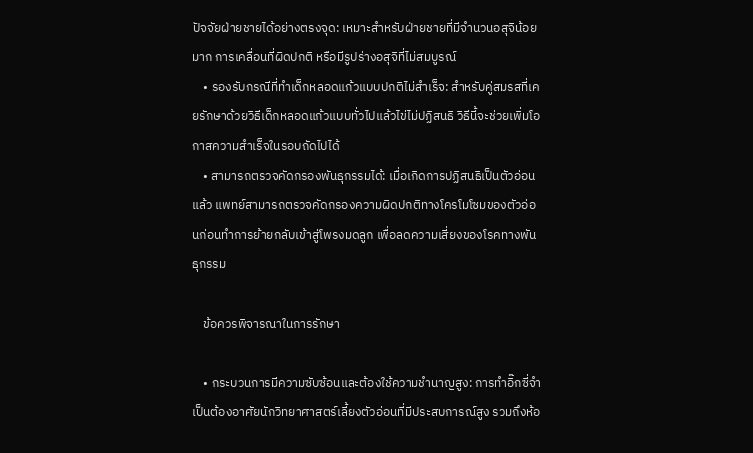ปัจจัยฝ่ายชายได้อย่างตรงจุด: เหมาะสำหรับฝ่ายชายที่มีจำนวนอสุจิน้อยมาก การเคลื่อนที่ผิดปกติ หรือมีรูปร่างอสุจิที่ไม่สมบูรณ์
    • รองรับกรณีที่ทำเด็กหลอดแก้วแบบปกติไม่สำเร็จ: สำหรับคู่สมรสที่เคยรักษาด้วยวิธีเด็กหลอดแก้วแบบทั่วไปแล้วไข่ไม่ปฏิสนธิ วิธีนี้จะช่วยเพิ่มโอกาสความสำเร็จในรอบถัดไปได้
    • สามารถตรวจคัดกรองพันธุกรรมได้: เมื่อเกิดการปฏิสนธิเป็นตัวอ่อนแล้ว แพทย์สามารถตรวจคัดกรองความผิดปกติทางโครโมโซมของตัวอ่อนก่อนทำการย้ายกลับเข้าสู่โพรงมดลูก เพื่อลดความเสี่ยงของโรคทางพันธุกรรม

    ข้อควรพิจารณาในการรักษา

    • กระบวนการมีความซับซ้อนและต้องใช้ความชำนาญสูง: การทำอิ๊กซี่จำเป็นต้องอาศัยนักวิทยาศาสตร์เลี้ยงตัวอ่อนที่มีประสบการณ์สูง รวมถึงห้อ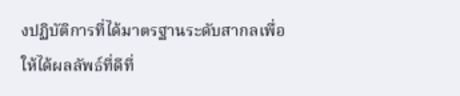งปฏิบัติการที่ได้มาตรฐานระดับสากลเพื่อให้ได้ผลลัพธ์ที่ดีที่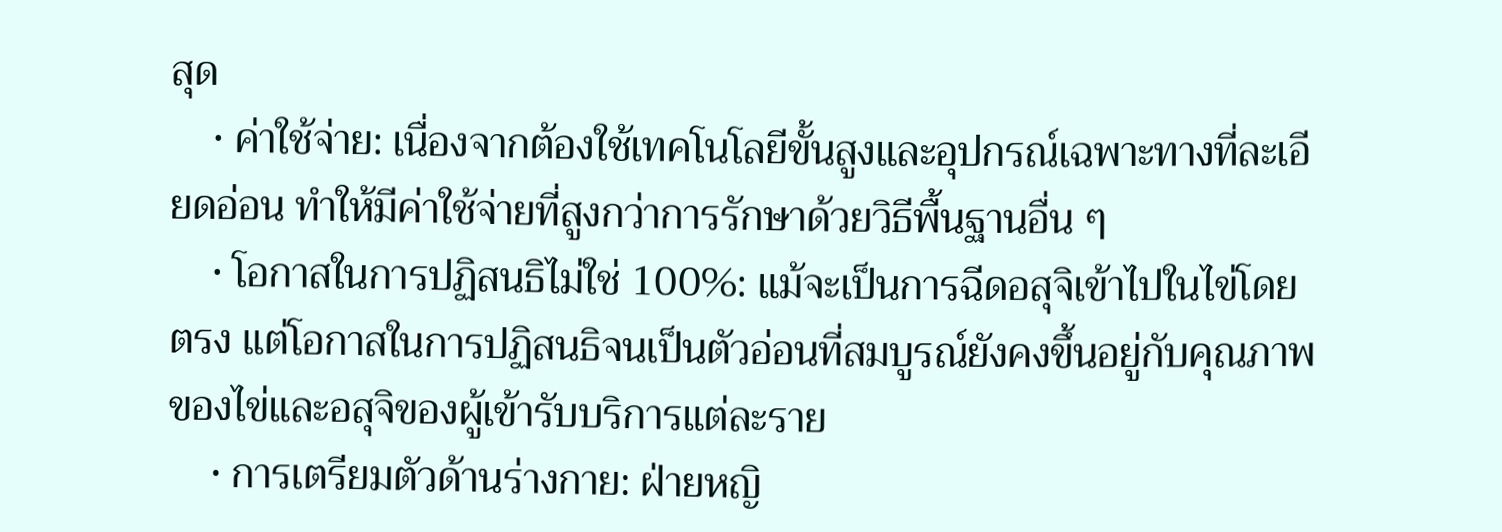สุด
    • ค่าใช้จ่าย: เนื่องจากต้องใช้เทคโนโลยีขั้นสูงและอุปกรณ์เฉพาะทางที่ละเอียดอ่อน ทำให้มีค่าใช้จ่ายที่สูงกว่าการรักษาด้วยวิธีพื้นฐานอื่น ๆ
    • โอกาสในการปฏิสนธิไม่ใช่ 100%: แม้จะเป็นการฉีดอสุจิเข้าไปในไข่โดยตรง แต่โอกาสในการปฏิสนธิจนเป็นตัวอ่อนที่สมบูรณ์ยังคงขึ้นอยู่กับคุณภาพของไข่และอสุจิของผู้เข้ารับบริการแต่ละราย
    • การเตรียมตัวด้านร่างกาย: ฝ่ายหญิ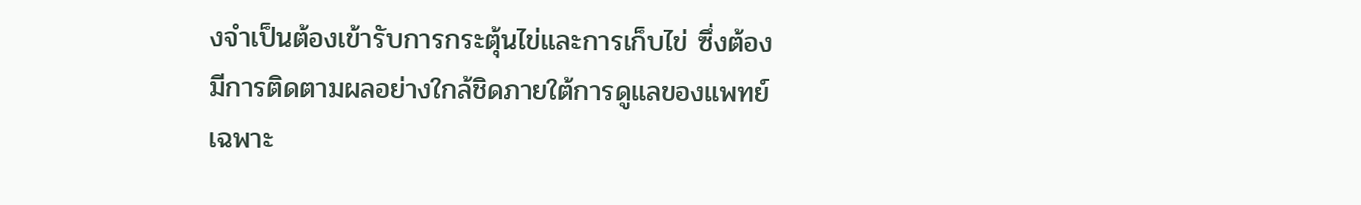งจำเป็นต้องเข้ารับการกระตุ้นไข่และการเก็บไข่ ซึ่งต้องมีการติดตามผลอย่างใกล้ชิดภายใต้การดูแลของแพทย์เฉพาะ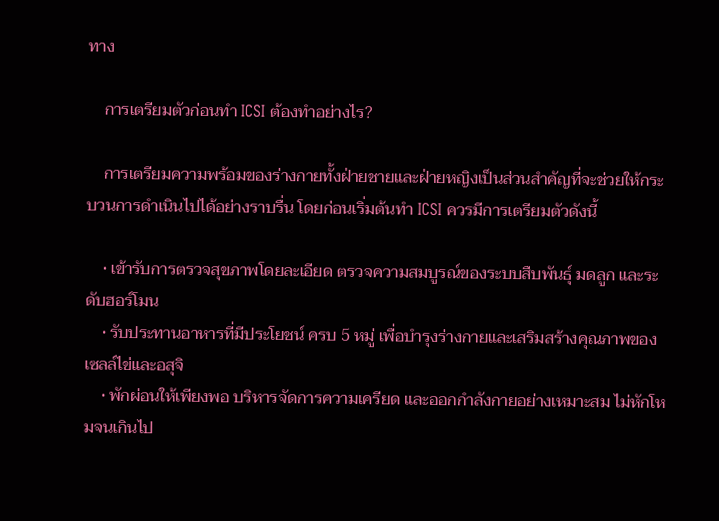ทาง

    การเตรียมตัวก่อนทำ ICSI ต้องทำอย่างไร?

    การเตรียมความพร้อมของร่างกายทั้งฝ่ายชายและฝ่ายหญิงเป็นส่วนสำคัญที่จะช่วยให้กระบวนการดำเนินไปได้อย่างราบรื่น โดยก่อนเริ่มต้นทำ ICSI ควรมีการเตรียมตัวดังนี้

    • เข้ารับการตรวจสุขภาพโดยละเอียด ตรวจความสมบูรณ์ของระบบสืบพันธุ์ มดลูก และระดับฮอร์โมน
    • รับประทานอาหารที่มีประโยชน์ ครบ 5 หมู่ เพื่อบำรุงร่างกายและเสริมสร้างคุณภาพของเซลล์ไข่และอสุจิ
    • พักผ่อนให้เพียงพอ บริหารจัดการความเครียด และออกกำลังกายอย่างเหมาะสม ไม่หักโหมจนเกินไป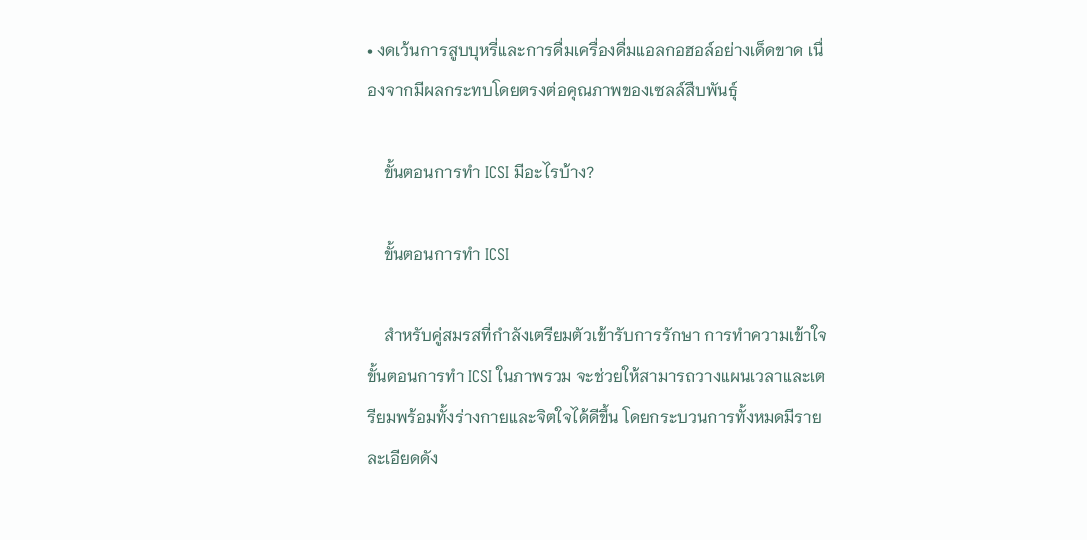• งดเว้นการสูบบุหรี่และการดื่มเครื่องดื่มแอลกอฮอล์อย่างเด็ดขาด เนื่องจากมีผลกระทบโดยตรงต่อคุณภาพของเซลล์สืบพันธุ์

    ขั้นตอนการทำ ICSI มีอะไรบ้าง?

    ขั้นตอนการทำ ICSI

    สำหรับคู่สมรสที่กำลังเตรียมตัวเข้ารับการรักษา การทำความเข้าใจขั้นตอนการทำ ICSI ในภาพรวม จะช่วยให้สามารถวางแผนเวลาและเตรียมพร้อมทั้งร่างกายและจิตใจได้ดีขึ้น โดยกระบวนการทั้งหมดมีรายละเอียดดัง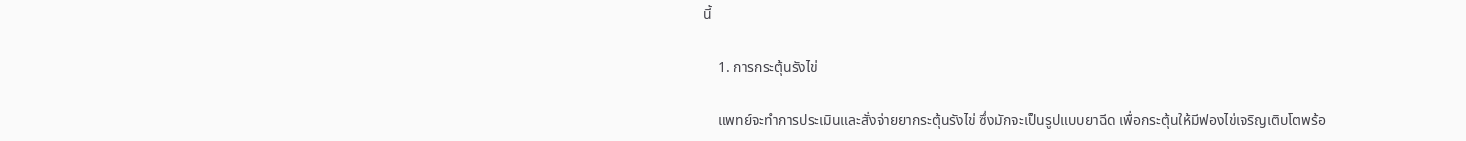นี้

    1. การกระตุ้นรังไข่

    แพทย์จะทำการประเมินและสั่งจ่ายยากระตุ้นรังไข่ ซึ่งมักจะเป็นรูปแบบยาฉีด เพื่อกระตุ้นให้มีฟองไข่เจริญเติบโตพร้อ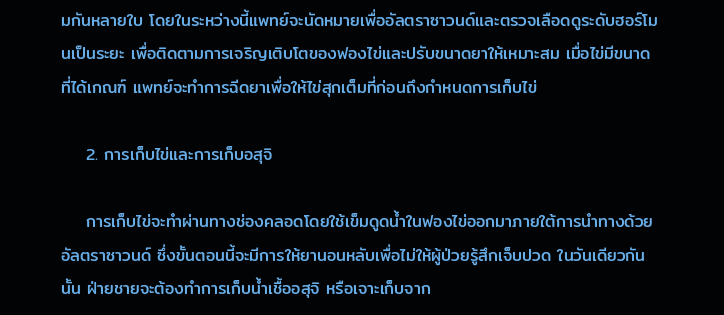มกันหลายใบ โดยในระหว่างนี้แพทย์จะนัดหมายเพื่ออัลตราซาวนด์และตรวจเลือดดูระดับฮอร์โมนเป็นระยะ เพื่อติดตามการเจริญเติบโตของฟองไข่และปรับขนาดยาให้เหมาะสม เมื่อไข่มีขนาดที่ได้เกณฑ์ แพทย์จะทำการฉีดยาเพื่อให้ไข่สุกเต็มที่ก่อนถึงกำหนดการเก็บไข่

    2. การเก็บไข่และการเก็บอสุจิ

    การเก็บไข่จะทำผ่านทางช่องคลอดโดยใช้เข็มดูดน้ำในฟองไข่ออกมาภายใต้การนำทางด้วยอัลตราซาวนด์ ซึ่งขั้นตอนนี้จะมีการให้ยานอนหลับเพื่อไม่ให้ผู้ป่วยรู้สึกเจ็บปวด ในวันเดียวกันนั้น ฝ่ายชายจะต้องทำการเก็บน้ำเชื้ออสุจิ หรือเจาะเก็บจาก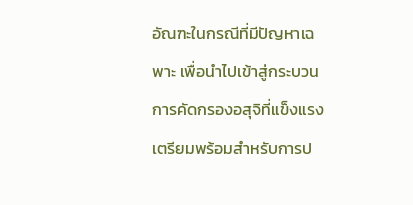อัณฑะในกรณีที่มีปัญหาเฉพาะ เพื่อนำไปเข้าสู่กระบวนการคัดกรองอสุจิที่แข็งแรงเตรียมพร้อมสำหรับการป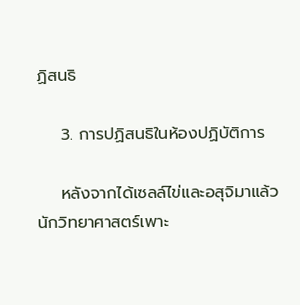ฏิสนธิ

    3. การปฏิสนธิในห้องปฏิบัติการ

    หลังจากได้เซลล์ไข่และอสุจิมาแล้ว นักวิทยาศาสตร์เพาะ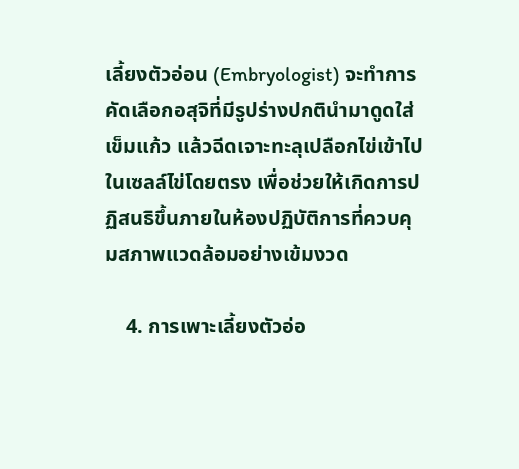เลี้ยงตัวอ่อน (Embryologist) จะทำการคัดเลือกอสุจิที่มีรูปร่างปกตินำมาดูดใส่เข็มแก้ว แล้วฉีดเจาะทะลุเปลือกไข่เข้าไปในเซลล์ไข่โดยตรง เพื่อช่วยให้เกิดการปฏิสนธิขึ้นภายในห้องปฏิบัติการที่ควบคุมสภาพแวดล้อมอย่างเข้มงวด

    4. การเพาะเลี้ยงตัวอ่อ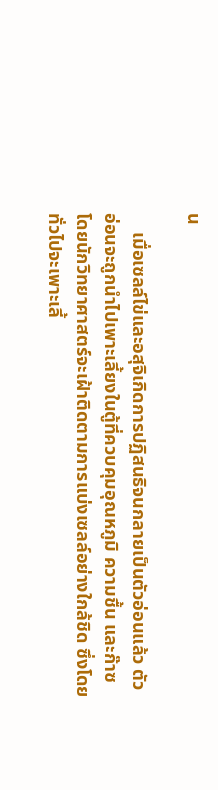น

    เมื่อเซลล์ไข่และอสุจิเกิดการปฏิสนธิจนกลายเป็นตัวอ่อนแล้ว ตัวอ่อนจะถูกนำไปเพาะเลี้ยงในตู้ที่ควบคุมอุณหภูมิ ความชื้น และก๊าซ โดยนักวิทยาศาสตร์จะเฝ้าติดตามการแบ่งเซลล์อย่างใกล้ชิด ซึ่งโดยทั่วไปจะเพาะเลี้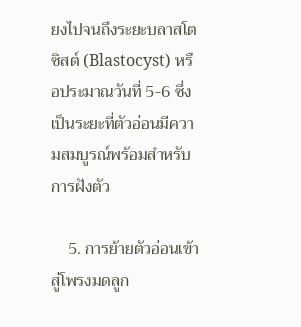ยงไปจนถึงระยะบลาสโตซิสต์ (Blastocyst) หรือประมาณวันที่ 5-6 ซึ่งเป็นระยะที่ตัวอ่อนมีความสมบูรณ์พร้อมสำหรับการฝังตัว

    5. การย้ายตัวอ่อนเข้าสู่โพรงมดลูก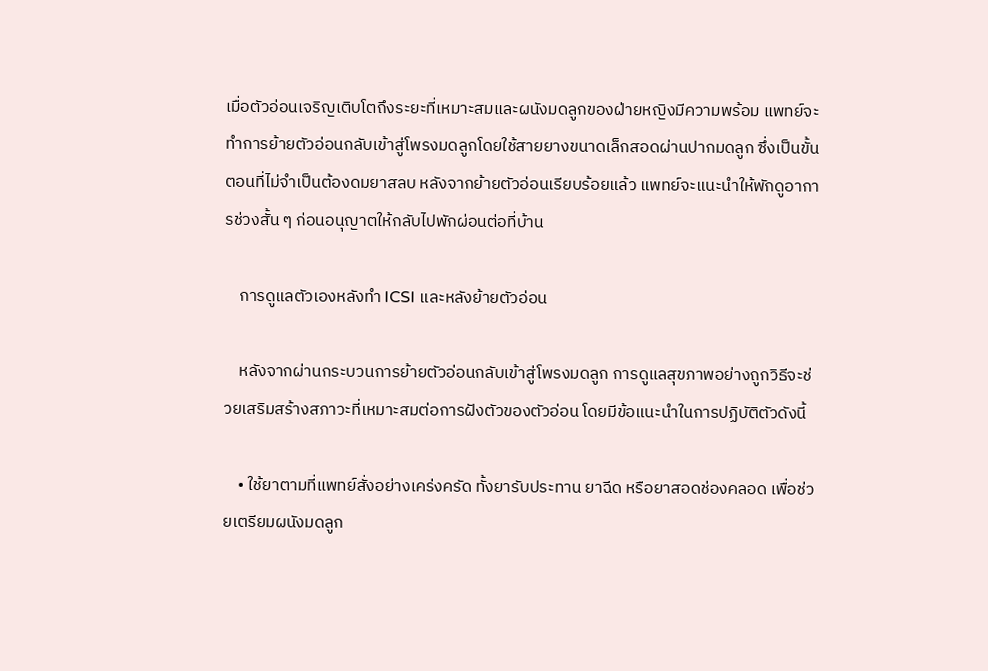เมื่อตัวอ่อนเจริญเติบโตถึงระยะที่เหมาะสมและผนังมดลูกของฝ่ายหญิงมีความพร้อม แพทย์จะทำการย้ายตัวอ่อนกลับเข้าสู่โพรงมดลูกโดยใช้สายยางขนาดเล็กสอดผ่านปากมดลูก ซึ่งเป็นขั้นตอนที่ไม่จำเป็นต้องดมยาสลบ หลังจากย้ายตัวอ่อนเรียบร้อยแล้ว แพทย์จะแนะนำให้พักดูอาการช่วงสั้น ๆ ก่อนอนุญาตให้กลับไปพักผ่อนต่อที่บ้าน

    การดูแลตัวเองหลังทำ ICSI และหลังย้ายตัวอ่อน

    หลังจากผ่านกระบวนการย้ายตัวอ่อนกลับเข้าสู่โพรงมดลูก การดูแลสุขภาพอย่างถูกวิธีจะช่วยเสริมสร้างสภาวะที่เหมาะสมต่อการฝังตัวของตัวอ่อน โดยมีข้อแนะนำในการปฏิบัติตัวดังนี้

    • ใช้ยาตามที่แพทย์สั่งอย่างเคร่งครัด ทั้งยารับประทาน ยาฉีด หรือยาสอดช่องคลอด เพื่อช่วยเตรียมผนังมดลูก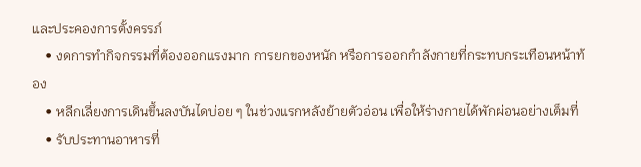และประคองการตั้งครรภ์
    • งดการทำกิจกรรมที่ต้องออกแรงมาก การยกของหนัก หรือการออกกำลังกายที่กระทบกระเทือนหน้าท้อง
    • หลีกเลี่ยงการเดินขึ้นลงบันไดบ่อย ๆ ในช่วงแรกหลังย้ายตัวอ่อน เพื่อให้ร่างกายได้พักผ่อนอย่างเต็มที่
    • รับประทานอาหารที่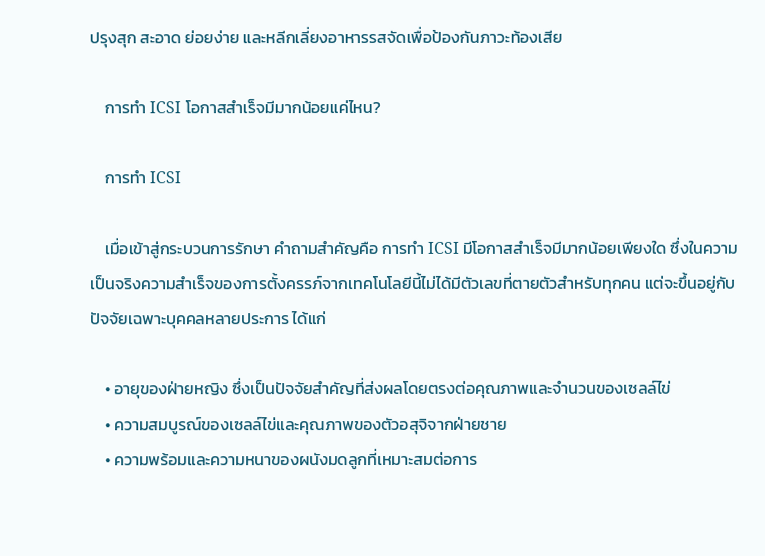ปรุงสุก สะอาด ย่อยง่าย และหลีกเลี่ยงอาหารรสจัดเพื่อป้องกันภาวะท้องเสีย

    การทำ ICSI โอกาสสำเร็จมีมากน้อยแค่ไหน?

    การทำ ICSI

    เมื่อเข้าสู่กระบวนการรักษา คำถามสำคัญคือ การทำ ICSI มีโอกาสสำเร็จมีมากน้อยเพียงใด ซึ่งในความเป็นจริงความสำเร็จของการตั้งครรภ์จากเทคโนโลยีนี้ไม่ได้มีตัวเลขที่ตายตัวสำหรับทุกคน แต่จะขึ้นอยู่กับปัจจัยเฉพาะบุคคลหลายประการ ได้แก่

    • อายุของฝ่ายหญิง ซึ่งเป็นปัจจัยสำคัญที่ส่งผลโดยตรงต่อคุณภาพและจำนวนของเซลล์ไข่
    • ความสมบูรณ์ของเซลล์ไข่และคุณภาพของตัวอสุจิจากฝ่ายชาย
    • ความพร้อมและความหนาของผนังมดลูกที่เหมาะสมต่อการ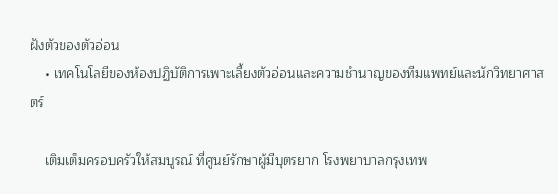ฝังตัวของตัวอ่อน
    • เทคโนโลยีของห้องปฏิบัติการเพาะเลี้ยงตัวอ่อนและความชำนาญของทีมแพทย์และนักวิทยาศาสตร์

    เติมเต็มครอบครัวให้สมบูรณ์ ที่ศูนย์รักษาผู้มีบุตรยาก โรงพยาบาลกรุงเทพ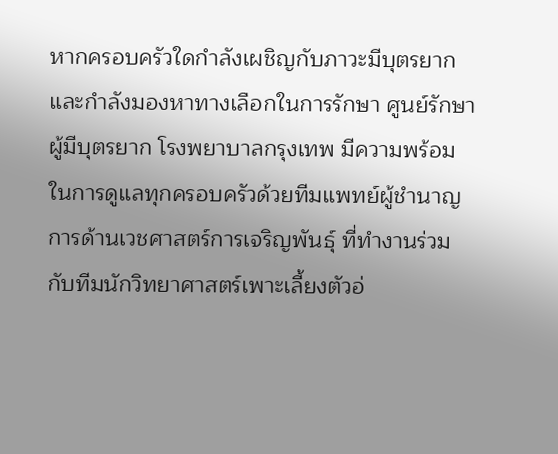หากครอบครัวใดกำลังเผชิญกับภาวะมีบุตรยากและกำลังมองหาทางเลือกในการรักษา ศูนย์รักษาผู้มีบุตรยาก โรงพยาบาลกรุงเทพ มีความพร้อมในการดูแลทุกครอบครัวด้วยทีมแพทย์ผู้ชำนาญการด้านเวชศาสตร์การเจริญพันธุ์ ที่ทำงานร่วมกับทีมนักวิทยาศาสตร์เพาะเลี้ยงตัวอ่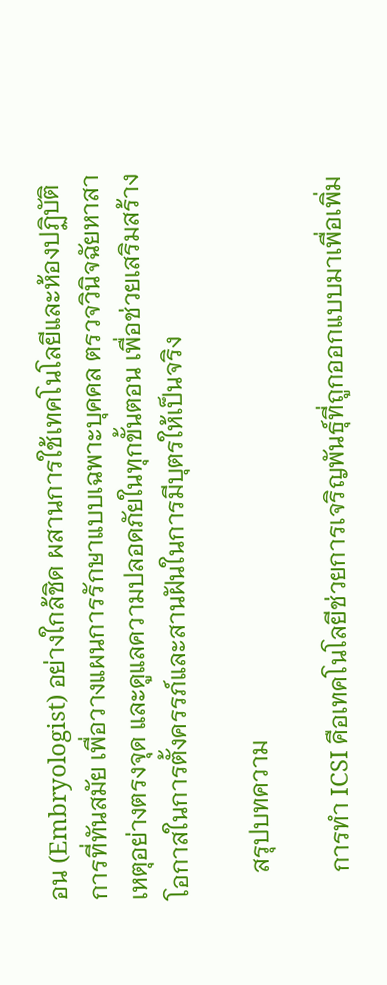อน (Embryologist) อย่างใกล้ชิด ผสานการใช้เทคโนโลยีและห้องปฏิบัติการที่ทันสมัย เพื่อวางแผนการรักษาแบบเฉพาะบุคคล ตรวจวินิจฉัยหาสาเหตุอย่างตรงจุด และดูแลความปลอดภัยในทุกขั้นตอน เพื่อช่วยเสริมสร้างโอกาสในการตั้งครรภ์และสานฝันในการมีบุตรให้เป็นจริง

    สรุปบทความ

    การทำ ICSI คือเทคโนโลยีช่วยการเจริญพันธุ์ที่ถูกออกแบบมาเพื่อเพิ่ม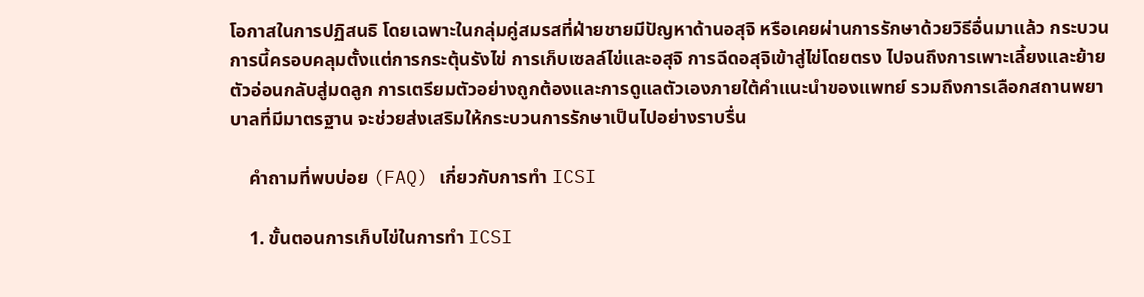โอกาสในการปฏิสนธิ โดยเฉพาะในกลุ่มคู่สมรสที่ฝ่ายชายมีปัญหาด้านอสุจิ หรือเคยผ่านการรักษาด้วยวิธีอื่นมาแล้ว กระบวนการนี้ครอบคลุมตั้งแต่การกระตุ้นรังไข่ การเก็บเซลล์ไข่และอสุจิ การฉีดอสุจิเข้าสู่ไข่โดยตรง ไปจนถึงการเพาะเลี้ยงและย้ายตัวอ่อนกลับสู่มดลูก การเตรียมตัวอย่างถูกต้องและการดูแลตัวเองภายใต้คำแนะนำของแพทย์ รวมถึงการเลือกสถานพยาบาลที่มีมาตรฐาน จะช่วยส่งเสริมให้กระบวนการรักษาเป็นไปอย่างราบรื่น

    คำถามที่พบบ่อย (FAQ) เกี่ยวกับการทำ ICSI

    1. ขั้นตอนการเก็บไข่ในการทำ ICSI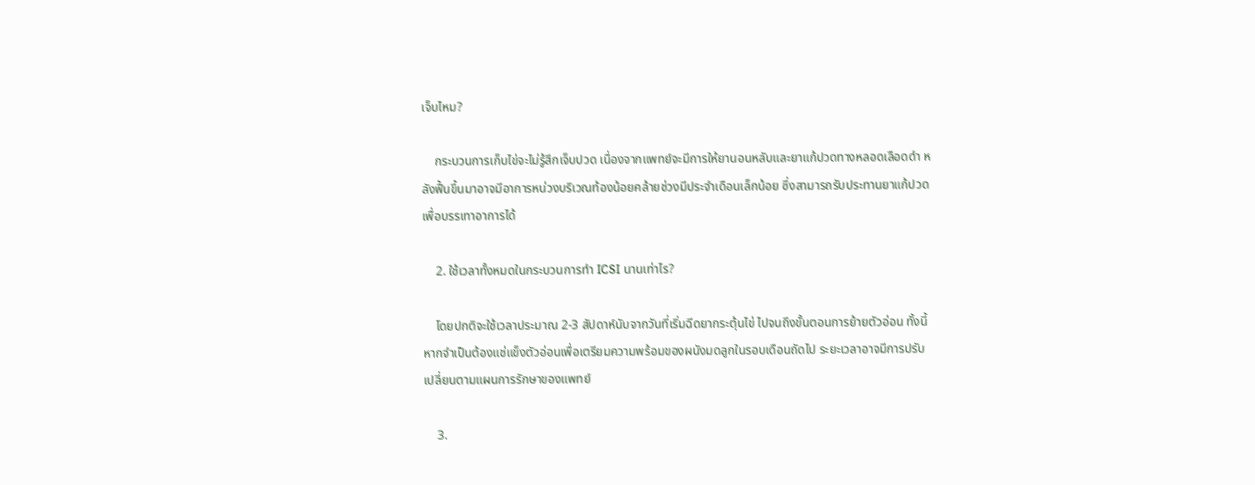เจ็บไหม?

    กระบวนการเก็บไข่จะไม่รู้สึกเจ็บปวด เนื่องจากแพทย์จะมีการให้ยานอนหลับและยาแก้ปวดทางหลอดเลือดดำ หลังฟื้นขึ้นมาอาจมีอาการหน่วงบริเวณท้องน้อยคล้ายช่วงมีประจำเดือนเล็กน้อย ซึ่งสามารถรับประทานยาแก้ปวดเพื่อบรรเทาอาการได้

    2. ใช้เวลาทั้งหมดในกระบวนการทำ ICSI นานเท่าไร?

    โดยปกติจะใช้เวลาประมาณ 2-3 สัปดาห์นับจากวันที่เริ่มฉีดยากระตุ้นไข่ ไปจนถึงขั้นตอนการย้ายตัวอ่อน ทั้งนี้ หากจำเป็นต้องแช่แข็งตัวอ่อนเพื่อเตรียมความพร้อมของผนังมดลูกในรอบเดือนถัดไป ระยะเวลาอาจมีการปรับเปลี่ยนตามแผนการรักษาของแพทย์

    3.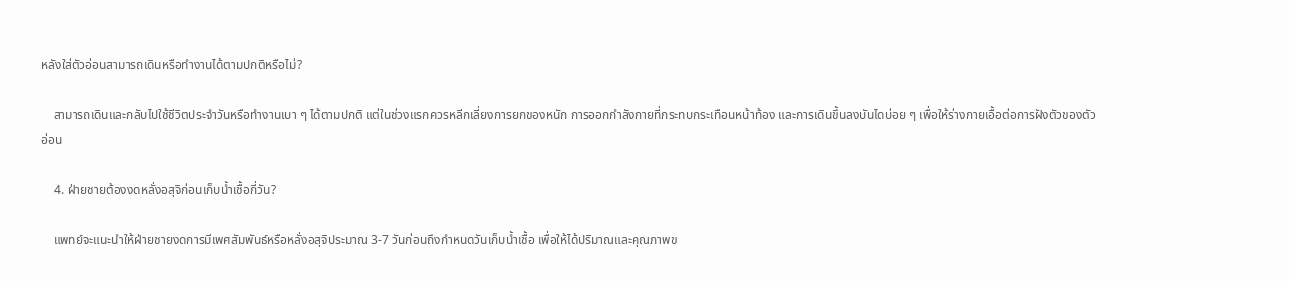หลังใส่ตัวอ่อนสามารถเดินหรือทำงานได้ตามปกติหรือไม่?

    สามารถเดินและกลับไปใช้ชีวิตประจำวันหรือทำงานเบา ๆ ได้ตามปกติ แต่ในช่วงแรกควรหลีกเลี่ยงการยกของหนัก การออกกำลังกายที่กระทบกระเทือนหน้าท้อง และการเดินขึ้นลงบันไดบ่อย ๆ เพื่อให้ร่างกายเอื้อต่อการฝังตัวของตัวอ่อน

    4. ฝ่ายชายต้องงดหลั่งอสุจิก่อนเก็บน้ำเชื้อกี่วัน?

    แพทย์จะแนะนำให้ฝ่ายชายงดการมีเพศสัมพันธ์หรือหลั่งอสุจิประมาณ 3-7 วันก่อนถึงกำหนดวันเก็บน้ำเชื้อ เพื่อให้ได้ปริมาณและคุณภาพข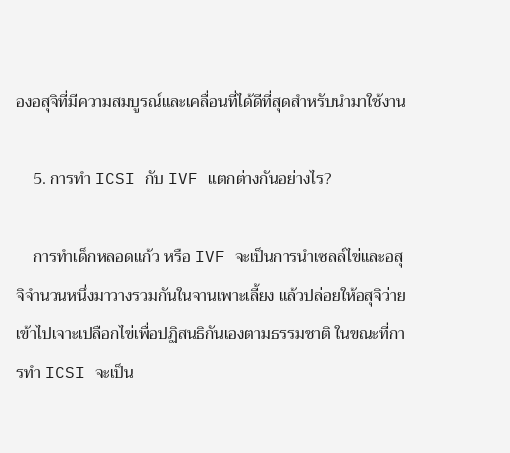องอสุจิที่มีความสมบูรณ์และเคลื่อนที่ได้ดีที่สุดสำหรับนำมาใช้งาน

    5. การทำ ICSI กับ IVF แตกต่างกันอย่างไร?

    การทำเด็กหลอดแก้ว หรือ IVF จะเป็นการนำเซลล์ไข่และอสุจิจำนวนหนึ่งมาวางรวมกันในจานเพาะเลี้ยง แล้วปล่อยให้อสุจิว่ายเข้าไปเจาะเปลือกไข่เพื่อปฏิสนธิกันเองตามธรรมชาติ ในขณะที่การทำ ICSI จะเป็น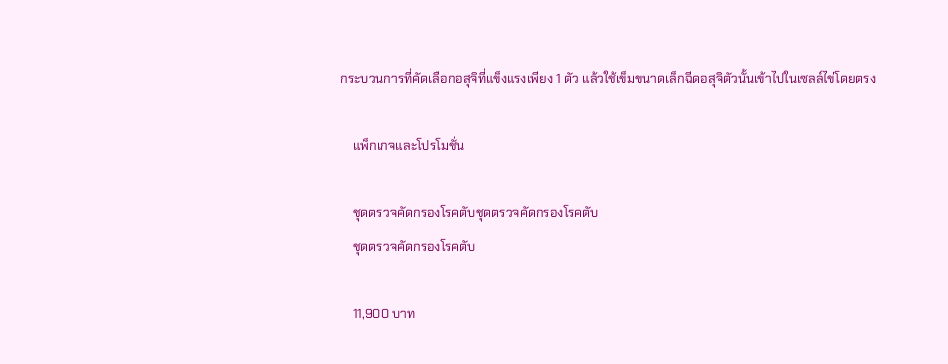กระบวนการที่คัดเลือกอสุจิที่แข็งแรงเพียง 1 ตัว แล้วใช้เข็มขนาดเล็กฉีดอสุจิตัวนั้นเข้าไปในเซลล์ไข่โดยตรง

    แพ็กเกจและโปรโมชั่น

    ชุดตรวจคัดกรองโรคตับชุดตรวจคัดกรองโรคตับ
    ชุดตรวจคัดกรองโรคตับ

    11,900 บาท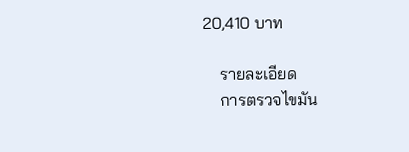20,410 บาท

    รายละเอียด
    การตรวจไขมัน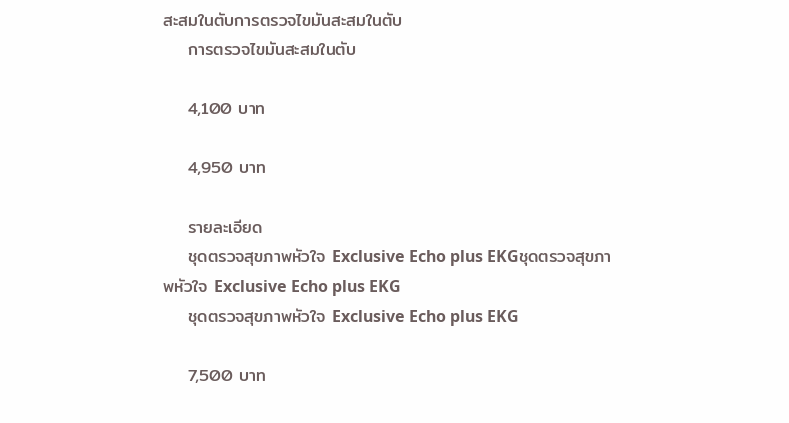สะสมในตับการตรวจไขมันสะสมในตับ
    การตรวจไขมันสะสมในตับ

    4,100 บาท

    4,950 บาท

    รายละเอียด
    ชุดตรวจสุขภาพหัวใจ Exclusive Echo plus EKGชุดตรวจสุขภาพหัวใจ Exclusive Echo plus EKG
    ชุดตรวจสุขภาพหัวใจ Exclusive Echo plus EKG

    7,500 บาท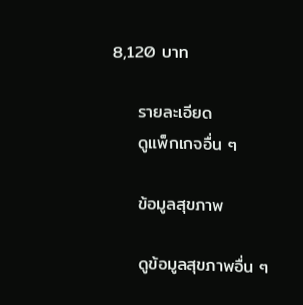8,120 บาท

    รายละเอียด
    ดูแพ็กเกจอื่น ๆ

    ข้อมูลสุขภาพ

    ดูข้อมูลสุขภาพอื่น ๆ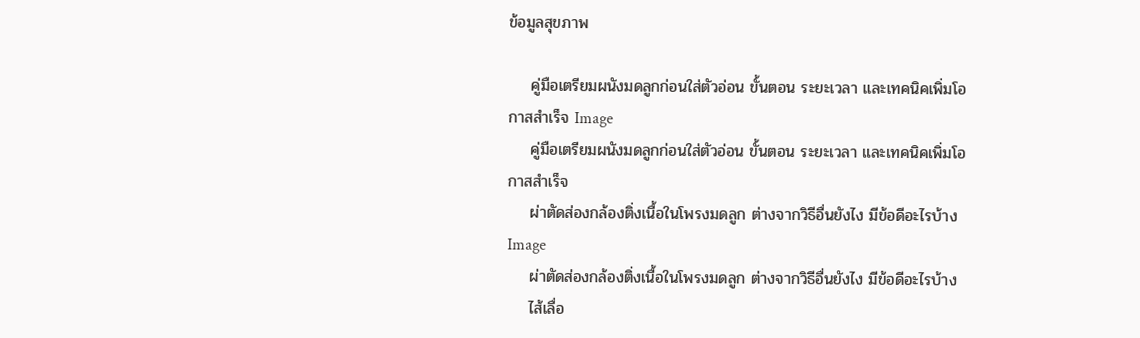ข้อมูลสุขภาพ

    คู่มือเตรียมผนังมดลูกก่อนใส่ตัวอ่อน ขั้นตอน ระยะเวลา และเทคนิคเพิ่มโอกาสสำเร็จ Image
    คู่มือเตรียมผนังมดลูกก่อนใส่ตัวอ่อน ขั้นตอน ระยะเวลา และเทคนิคเพิ่มโอกาสสำเร็จ
    ผ่าตัดส่องกล้องติ่งเนื้อในโพรงมดลูก ต่างจากวิธีอื่นยังไง มีข้อดีอะไรบ้าง Image
    ผ่าตัดส่องกล้องติ่งเนื้อในโพรงมดลูก ต่างจากวิธีอื่นยังไง มีข้อดีอะไรบ้าง
    ไส้เลื่อ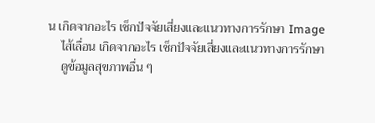น เกิดจากอะไร เช็กปัจจัยเสี่ยงและแนวทางการรักษา Image
    ไส้เลื่อน เกิดจากอะไร เช็กปัจจัยเสี่ยงและแนวทางการรักษา
    ดูข้อมูลสุขภาพอื่น ๆ